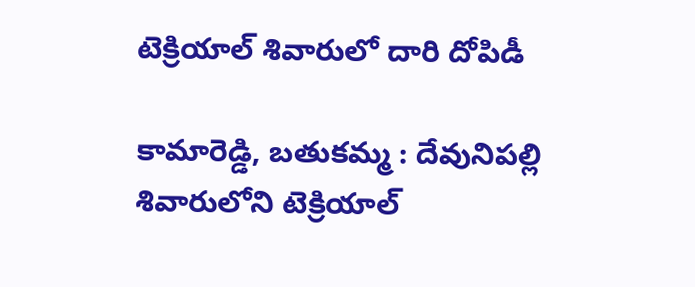టెక్రియాల్ శివారులో దారి దోపిడీ

కామారెడ్డి, బతుకమ్మ : దేవునిపల్లి శివారులోని టెక్రియాల్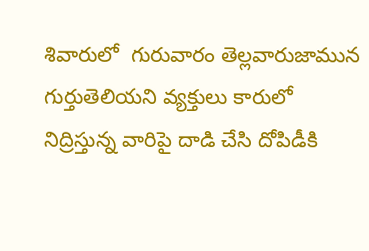శివారులో  గురువారం తెల్లవారుజామున గుర్తుతెలియని వ్యక్తులు కారులో నిద్రిస్తున్న వారిపై దాడి చేసి దోపిడీకి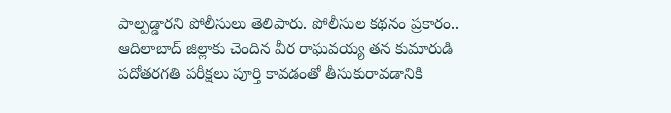పాల్పడ్డారని పోలీసులు తెలిపారు. పోలీసుల కథనం ప్రకారం.. ఆదిలాబాద్ జిల్లాకు చెందిన వీర రాఘవయ్య తన కుమారుడి పదోతరగతి పరీక్షలు పూర్తి కావడంతో తీసుకురావడానికి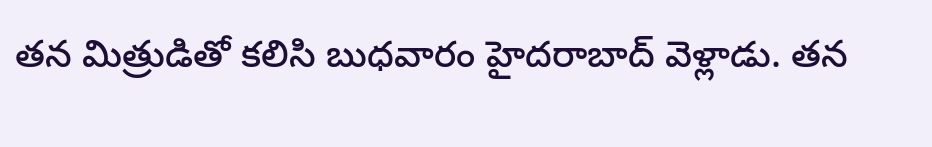తన మిత్రుడితో కలిసి బుధవారం హైదరాబాద్ వెళ్లాడు. తన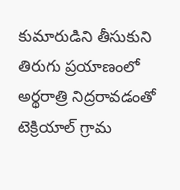కుమారుడిని తీసుకుని తిరుగు ప్రయాణంలో అర్థరాత్రి నిద్రరావడంతో టెక్రియాల్ గ్రామ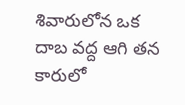శివారులోన ఒక దాబ వద్ద ఆగి తన కారులో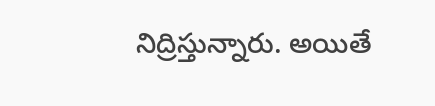నిద్రిస్తున్నారు. అయితే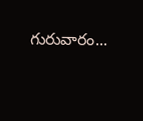గురువారం...